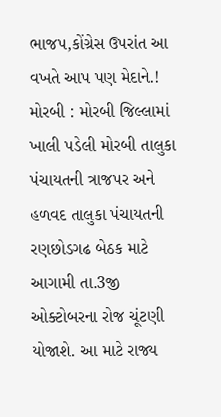ભાજપ,કોંગ્રેસ ઉપરાંત આ વખતે આપ પણ મેદાને.! મોરબી : મોરબી જિલ્લામાં ખાલી પડેલી મોરબી તાલુકા પંચાયતની ત્રાજપર અને હળવદ તાલુકા પંચાયતની રણછોડગઢ બેઠક માટે આગામી તા.3જી ઓક્ટોબરના રોજ ચૂંટણી યોજાશે. આ માટે રાજ્ય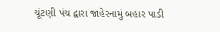ચૂંટણી પંચ દ્વારા જાહેરનામું બહાર પાડી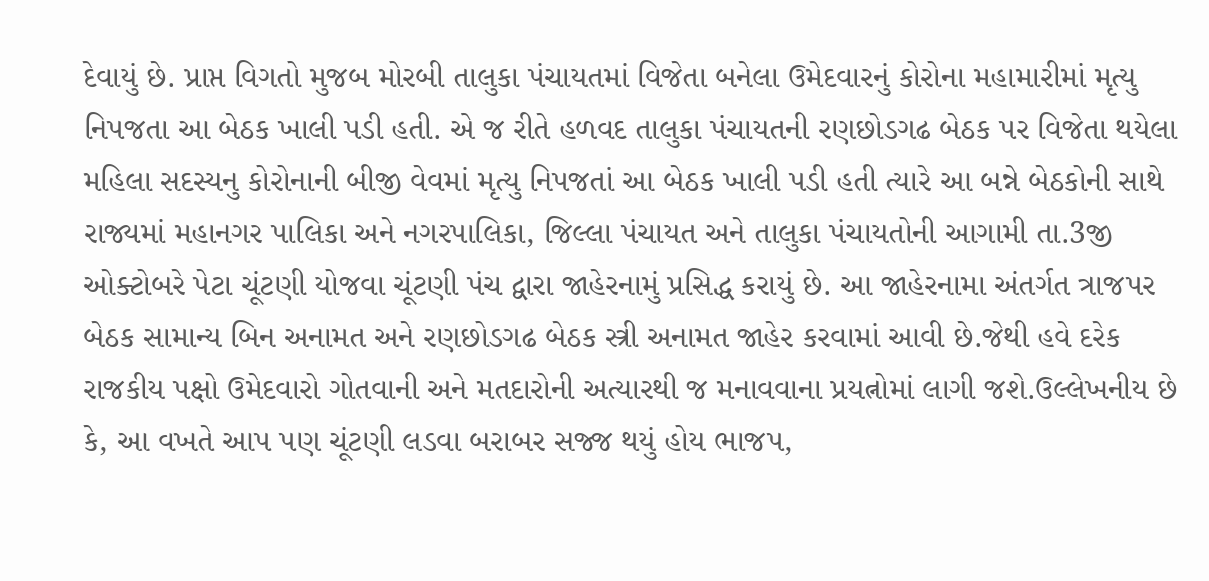દેવાયું છે. પ્રાપ્ત વિગતો મુજબ મોરબી તાલુકા પંચાયતમાં વિજેતા બનેલા ઉમેદવારનું કોરોના મહામારીમાં મૃત્યુ નિપજતા આ બેઠક ખાલી પડી હતી. એ જ રીતે હળવદ તાલુકા પંચાયતની રણછોડગઢ બેઠક પર વિજેતા થયેલા મહિલા સદસ્યનુ કોરોનાની બીજી વેવમાં મૃત્યુ નિપજતાં આ બેઠક ખાલી પડી હતી ત્યારે આ બન્ને બેઠકોની સાથે રાજ્યમાં મહાનગર પાલિકા અને નગરપાલિકા, જિલ્લા પંચાયત અને તાલુકા પંચાયતોની આગામી તા.3જી ઓક્ટોબરે પેટા ચૂંટણી યોજવા ચૂંટણી પંચ દ્વારા જાહેરનામું પ્રસિદ્ધ કરાયું છે. આ જાહેરનામા અંતર્ગત ત્રાજપર બેઠક સામાન્ય બિન અનામત અને રણછોડગઢ બેઠક સ્ત્રી અનામત જાહેર કરવામાં આવી છે.જેથી હવે દરેક રાજકીય પક્ષો ઉમેદવારો ગોતવાની અને મતદારોની અત્યારથી જ મનાવવાના પ્રયત્નોમાં લાગી જશે.ઉલ્લેખનીય છે કે, આ વખતે આપ પણ ચૂંટણી લડવા બરાબર સજ્જ થયું હોય ભાજપ,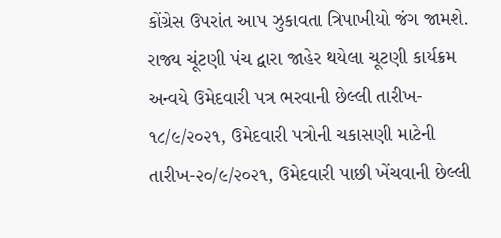કોંગ્રેસ ઉપરાંત આપ ઝુકાવતા ત્રિપાખીયો જંગ જામશે. રાજ્ય ચૂંટણી પંચ દ્વારા જાહેર થયેલા ચૂટણી કાર્યક્રમ અન્વયે ઉમેદવારી પત્ર ભરવાની છેલ્લી તારીખ- ૧૮/૯/૨૦૨૧, ઉમેદવારી પત્રોની ચકાસણી માટેની તારીખ-૨૦/૯/૨૦૨૧, ઉમેદવારી પાછી ખેંચવાની છેલ્લી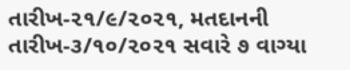તારીખ-૨૧/૯/૨૦૨૧, મતદાનની તારીખ-૩/૧૦/૨૦૨૧ સવારે ૭ વાગ્યા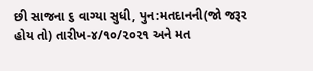છી સાજના ૬ વાગ્યા સુધી, પુન:મતદાનની(જો જરૂર હોય તો) તારીખ-૪/૧૦/૨૦૨૧ અને મત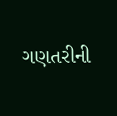ગણતરીની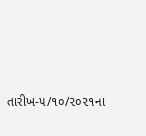તારીખ-૫/૧૦/૨૦૨૧ના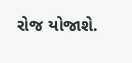રોજ યોજાશે.